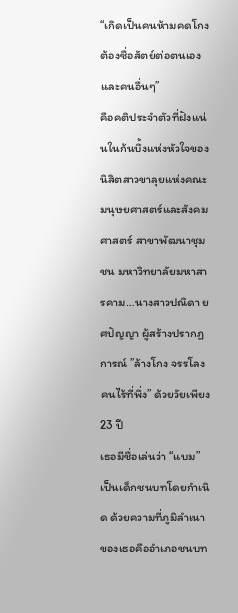“เกิดเป็นคนห้ามคดโกง ต้องซื่อสัตย์ต่อตนเองและคนอื่นๆ”
คือคติประจำตัวที่ฝังแน่นในก้นบึ้งแห่งหัวใจของนิสิตสาวขาลุยแห่งคณะมนุษยศาสตร์และสังคมศาสตร์ สาขาพัฒนาชุมชน มหาวิทยาลัยมหาสารคาม…นางสาวปณิดา ยศปัญญา ผู้สร้างปรากฏการณ์ ”ล้างโกง จรรโลงคนไร้ที่พึ่ง” ด้วยวัยเพียง 23 ปี
เธอมีชื่อเล่นว่า “แบม” เป็นเด็กชนบทโดยกำเนิด ด้วยความที่ภูมิลำเนาของเธอคืออำเภอชนบท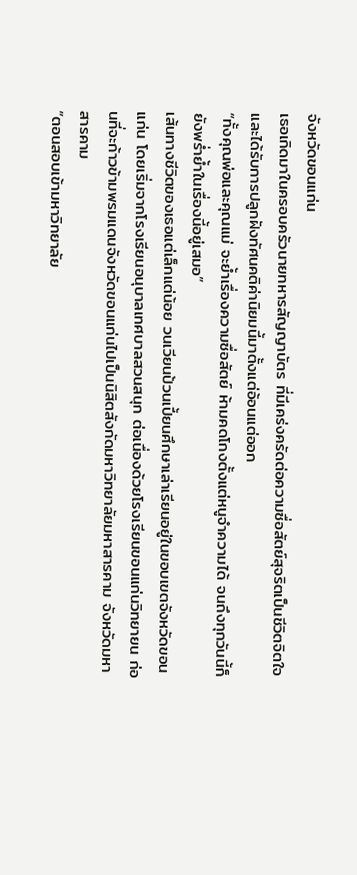จังหวัดขอนแก่น
เธอเกิดมาในครอบครัวนายทหารสัญญาบัตร ที่มีเคร่งครัดต่อความซื่อสัตย์สุจริตเป็นชีวิตจิตใจ และได้รับการปลูกฝังทัศนคติค่านิยมนี้มาตั้งแต่อ้อนแต่ออก
“ทั้งคุณพ่อและคุณแม่ จะย้ำเรื่องความซื่อสัตย์ ห้ามคดโกงตั้งแต่หนูจำความได้ จนถึงทุกวันนี้ก็ยังพร่ำย้ำในเรื่องนี้อยู่เสมอ”
เส้นทางชีวิตของเธอแต่เล็กแต่น้อย วนเวียนป้วนเปี้ยนศึกษาเล่าเรียนอยู่ในขอบเขตจังหวัดขอนแก่น โดยเริ่มจากโรงเรียนอนุบาลเทศบาลสวนสนุก ต่อเนื่องด้วยโรงเรียนขอนแก่นวิทยายน ก่อนที่จะก้าวข้ามพรมแดนจังหวัดขอนแก่นไปเป็นนิสิตสังกัดมหาวิทยาลัยมหาสารคาม จังหวัดมหาสารคาม
“ตอนสอบเข้ามหาวิทยาลัย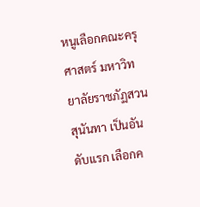หนูเลือกคณะครุศาสตร์ มหาวิทยาลัยราชภัฏสวนสุนันทา เป็นอันดับแรก เลือกค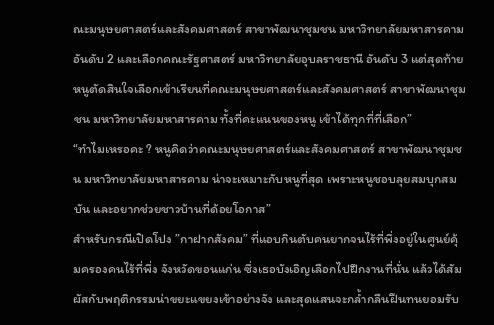ณะมนุษยศาสตร์และสังคมศาสตร์ สาขาพัฒนาชุมชน มหาวิทยาลัยมหาสารคาม อันดับ 2 และเลือกคณะรัฐศาสตร์ มหาวิทยาลัยอุบลราชธานี อันดับ 3 แต่สุดท้ายหนูตัดสินใจเลือกเข้าเรียนที่คณะมนุษยศาสตร์และสังคมศาสตร์ สาขาพัฒนาชุมชน มหาวิทยาลัยมหาสารคาม ทั้งที่คะแนนของหนู เข้าได้ทุกที่ที่เลือก”
“ทำไมเหรอคะ ? หนูคิดว่าคณะมนุษยศาสตร์และสังคมศาสตร์ สาขาพัฒนาชุมชน มหาวิทยาลัยมหาสารคาม น่าจะเหมาะกับหนูที่สุด เพราะหนูชอบลุยสมบุกสมบัน และอยากช่วยชาวบ้านที่ด้อยโอกาส”
สำหรับกรณีเปิดโปง ”กาฝากสังคม” ที่แอบกินตับคนยากจนไร้ที่พึ่งอยู่ในศูนย์คุ้มครองคนไร้ที่พึ่ง จังหวัดขอนแก่น ซึ่งเธอบังเอิญเลือกไปฝึกงานที่นั่น แล้วได้สัมผัสกับพฤติกรรมน่าขยะแขยงเข้าอย่างจัง และสุดแสนจะกล้ำกลืนฝืนทนยอมรับ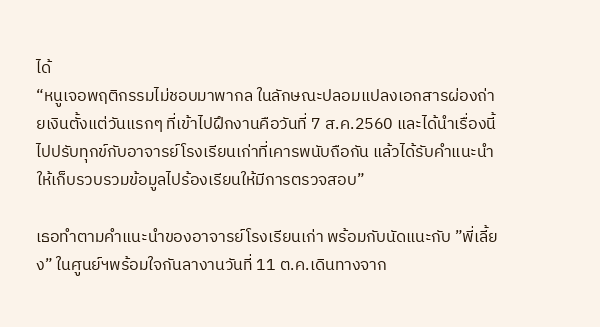ได้
“หนูเจอพฤติกรรมไม่ชอบมาพากล ในลักษณะปลอมแปลงเอกสารผ่องถ่ายเงินตั้งแต่วันแรกๆ ที่เข้าไปฝึกงานคือวันที่ 7 ส.ค.2560 และได้นำเรื่องนี้ไปปรับทุกข์กับอาจารย์โรงเรียนเก่าที่เคารพนับถือกัน แล้วได้รับคำแนะนำให้เก็บรวบรวมข้อมูลไปร้องเรียนให้มีการตรวจสอบ”

เธอทำตามคำแนะนำของอาจารย์โรงเรียนเก่า พร้อมกับนัดแนะกับ ”พี่เลี้ยง” ในศูนย์ฯพร้อมใจกันลางานวันที่ 11 ต.ค.เดินทางจาก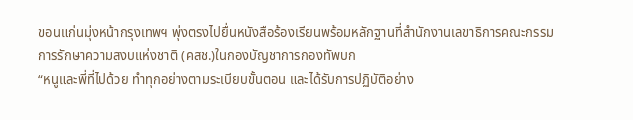ขอนแก่นมุ่งหน้ากรุงเทพฯ พุ่งตรงไปยื่นหนังสือร้องเรียนพร้อมหลักฐานที่สำนักงานเลขาธิการคณะกรรมการรักษาความสงบแห่งชาติ (คสช.)ในกองบัญชาการกองทัพบก
“หนูและพี่ที่ไปด้วย ทำทุกอย่างตามระเบียบขั้นตอน และได้รับการปฏิบัติอย่าง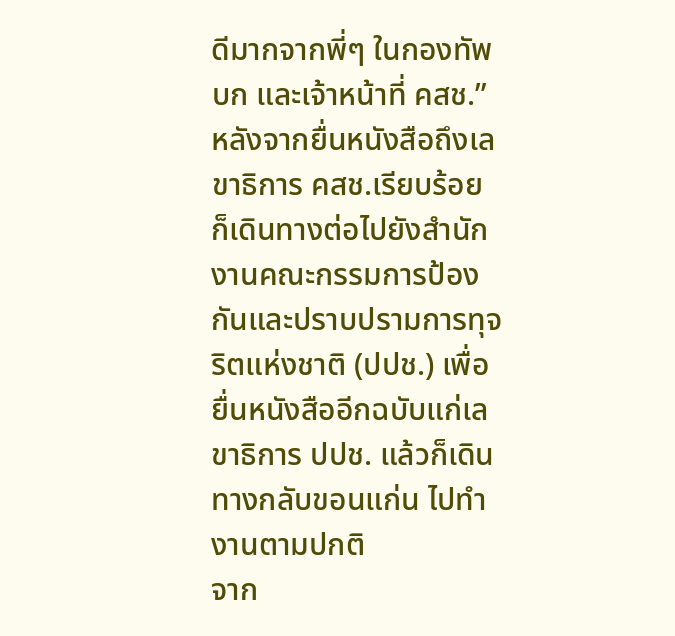ดีมากจากพี่ๆ ในกองทัพบก และเจ้าหน้าที่ คสช.”
หลังจากยื่นหนังสือถึงเลขาธิการ คสช.เรียบร้อย ก็เดินทางต่อไปยังสำนักงานคณะกรรมการป้องกันและปราบปรามการทุจริตแห่งชาติ (ปปช.) เพื่อยื่นหนังสืออีกฉบับแก่เลขาธิการ ปปช. แล้วก็เดินทางกลับขอนแก่น ไปทำงานตามปกติ
จาก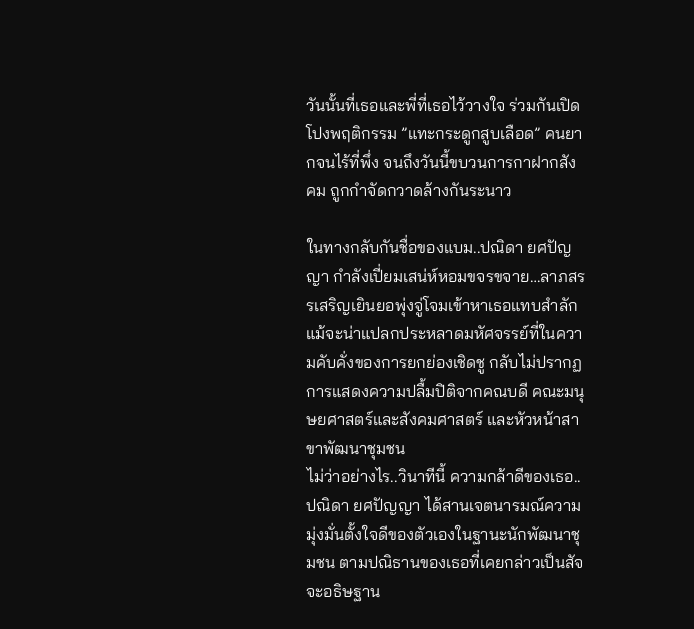วันนั้นที่เธอและพี่ที่เธอไว้วางใจ ร่วมกันเปิดโปงพฤติกรรม ”แทะกระดูกสูบเลือด” คนยากจนไร้ที่พึ่ง จนถึงวันนี้ขบวนการกาฝากสังคม ถูกกำจัดกวาดล้างกันระนาว

ในทางกลับกันชื่อของแบม..ปณิดา ยศปัญญา กำลังเปี่ยมเสน่ห์หอมขจรขจาย…ลาภสรรเสริญเยินยอพุ่งจู่โจมเข้าหาเธอแทบสำลัก แม้จะน่าแปลกประหลาดมหัศจรรย์ที่ในความคับคั่งของการยกย่องเชิดชู กลับไม่ปรากฏการแสดงความปลื้มปิติจากคณบดี คณะมนุษยศาสตร์และสังคมศาสตร์ และหัวหน้าสาขาพัฒนาชุมชน
ไม่ว่าอย่างไร..วินาทีนี้ ความกล้าดีของเธอ..ปณิดา ยศปัญญา ได้สานเจตนารมณ์ความมุ่งมั่นตั้งใจดีของตัวเองในฐานะนักพัฒนาชุมชน ตามปณิธานของเธอที่เคยกล่าวเป็นสัจจะอธิษฐาน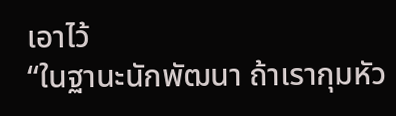เอาไว้
“ในฐานะนักพัฒนา ถ้าเรากุมหัว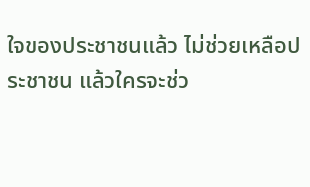ใจของประชาชนแล้ว ไม่ช่วยเหลือประชาชน แล้วใครจะช่ว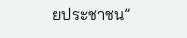ยประชาชน”